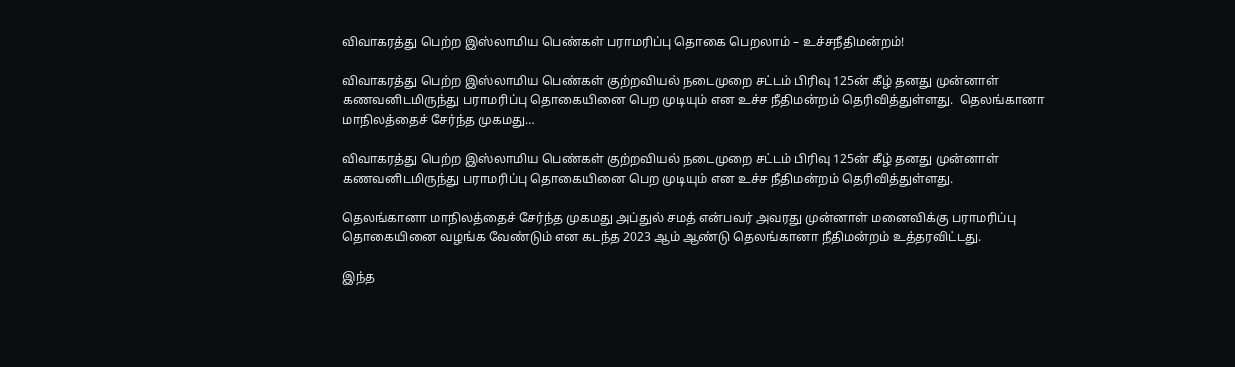விவாகரத்து பெற்ற இஸ்லாமிய பெண்கள் பராமரிப்பு தொகை பெறலாம் – உச்சநீதிமன்றம்!

விவாகரத்து பெற்ற இஸ்லாமிய பெண்கள் குற்றவியல் நடைமுறை சட்டம் பிரிவு 125ன் கீழ் தனது முன்னாள் கணவனிடமிருந்து பராமரிப்பு தொகையினை பெற முடியும் என உச்ச நீதிமன்றம் தெரிவித்துள்ளது.  தெலங்கானா மாநிலத்தைச் சேர்ந்த முகமது…

விவாகரத்து பெற்ற இஸ்லாமிய பெண்கள் குற்றவியல் நடைமுறை சட்டம் பிரிவு 125ன் கீழ் தனது முன்னாள் கணவனிடமிருந்து பராமரிப்பு தொகையினை பெற முடியும் என உச்ச நீதிமன்றம் தெரிவித்துள்ளது.

தெலங்கானா மாநிலத்தைச் சேர்ந்த முகமது அப்துல் சமத் என்பவர் அவரது முன்னாள் மனைவிக்கு பராமரிப்பு தொகையினை வழங்க வேண்டும் என கடந்த 2023 ஆம் ஆண்டு தெலங்கானா நீதிமன்றம் உத்தரவிட்டது.

இந்த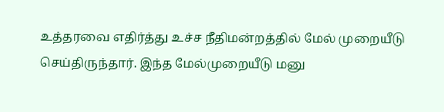உத்தரவை எதிர்த்து உச்ச நீதிமன்றத்தில் மேல் முறையீடு செய்திருந்தார். இந்த மேல்முறையீடு மனு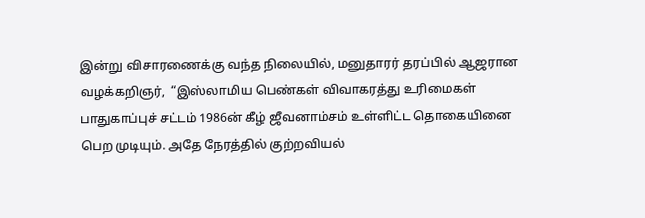இன்று விசாரணைக்கு வந்த நிலையில், மனுதாரர் தரப்பில் ஆஜரான வழக்கறிஞர்,  “இஸ்லாமிய பெண்கள் விவாகரத்து உரிமைகள் பாதுகாப்புச் சட்டம் 1986ன் கீழ் ஜீவனாம்சம் உள்ளிட்ட தொகையினை பெற முடியும். அதே நேரத்தில் குற்றவியல்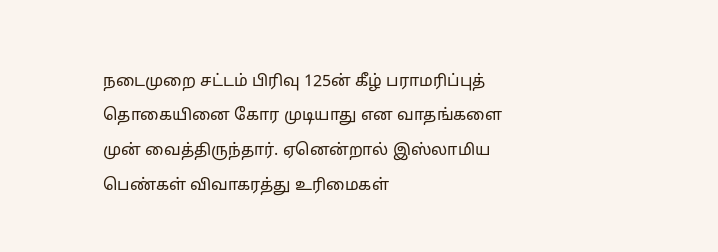நடைமுறை சட்டம் பிரிவு 125ன் கீழ் பராமரிப்புத் தொகையினை கோர முடியாது என வாதங்களை முன் வைத்திருந்தார். ஏனென்றால் இஸ்லாமிய பெண்கள் விவாகரத்து உரிமைகள்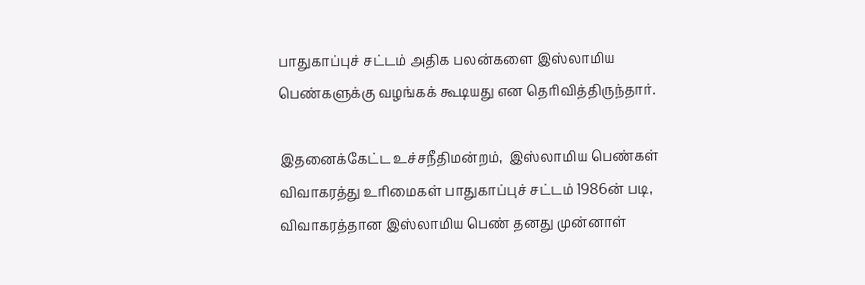பாதுகாப்புச் சட்டம் அதிக பலன்களை இஸ்லாமிய பெண்களுக்கு வழங்கக் கூடியது என தெரிவித்திருந்தார்.

இதனைக்கேட்ட உச்சநீதிமன்றம்,  இஸ்லாமிய பெண்கள் விவாகரத்து உரிமைகள் பாதுகாப்புச் சட்டம் 1986ன் படி, விவாகரத்தான இஸ்லாமிய பெண் தனது முன்னாள்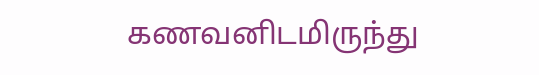கணவனிடமிருந்து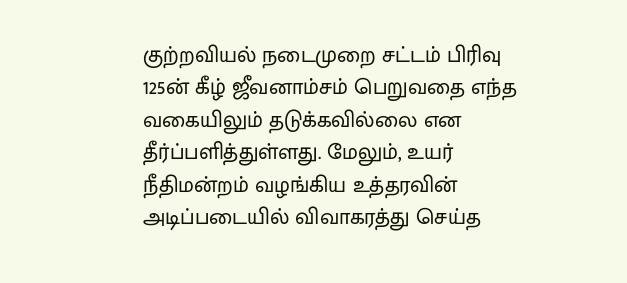குற்றவியல் நடைமுறை சட்டம் பிரிவு 125ன் கீழ் ஜீவனாம்சம் பெறுவதை எந்த வகையிலும் தடுக்கவில்லை என தீர்ப்பளித்துள்ளது. மேலும், உயர் நீதிமன்றம் வழங்கிய உத்தரவின் அடிப்படையில் விவாகரத்து செய்த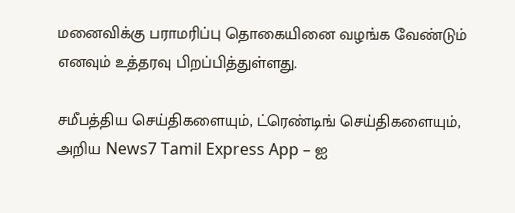மனைவிக்கு பராமரிப்பு தொகையினை வழங்க வேண்டும் எனவும் உத்தரவு பிறப்பித்துள்ளது.

சமீபத்திய செய்திகளையும், ட்ரெண்டிங் செய்திகளையும், அறிய News7 Tamil Express App – ஐ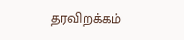தரவிறக்கம்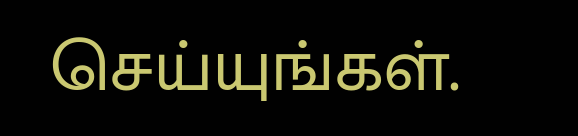செய்யுங்கள்.